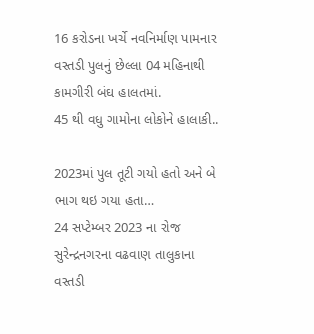16 કરોડના ખર્ચે નવનિર્માણ પામનાર વસ્તડી પુલનું છેલ્લા 04 મહિનાથી કામગીરી બંઘ હાલતમાં.
45 થી વધુ ગામોના લોકોને હાલાકી..

2023માં પુલ તૂટી ગયો હતો અને બે ભાગ થઇ ગયા હતા…
24 સપ્ટેમ્બર 2023 ના રોજ સુરેન્દ્રનગરના વઢવાણ તાલુકાના વસ્તડી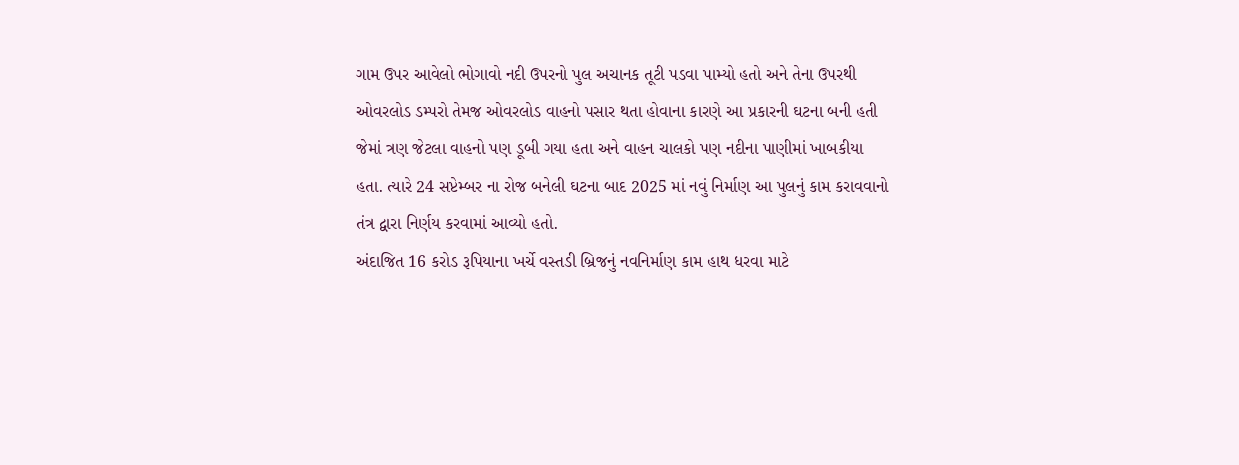ગામ ઉપર આવેલો ભોગાવો નદી ઉપરનો પુલ અચાનક તૂટી પડવા પામ્યો હતો અને તેના ઉપરથી ઓવરલોડ ડમ્પરો તેમજ ઓવરલોડ વાહનો પસાર થતા હોવાના કારણે આ પ્રકારની ઘટના બની હતી જેમાં ત્રણ જેટલા વાહનો પણ ડૂબી ગયા હતા અને વાહન ચાલકો પણ નદીના પાણીમાં ખાબકીયા હતા. ત્યારે 24 સપ્ટેમ્બર ના રોજ બનેલી ઘટના બાદ 2025 માં નવું નિર્માણ આ પુલનું કામ કરાવવાનો તંત્ર દ્વારા નિર્ણય કરવામાં આવ્યો હતો.
અંદાજિત 16 કરોડ રૂપિયાના ખર્ચે વસ્તડી બ્રિજનું નવનિર્માણ કામ હાથ ધરવા માટે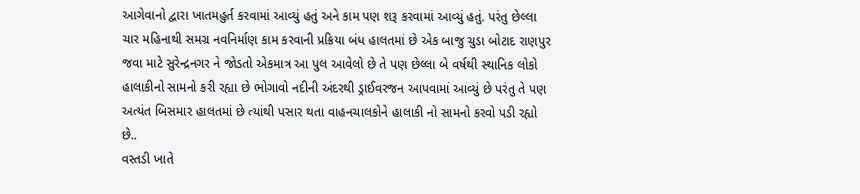આગેવાનો દ્વારા ખાતમહુર્ત કરવામાં આવ્યું હતું અને કામ પણ શરૂ કરવામાં આવ્યું હતું. પરંતુ છેલ્લા ચાર મહિનાથી સમગ્ર નવનિર્માણ કામ કરવાની પ્રક્રિયા બંધ હાલતમાં છે એક બાજુ ચુડા બોટાદ રાણપુર જવા માટે સુરેન્દ્રનગર ને જોડતો એકમાત્ર આ પુલ આવેલો છે તે પણ છેલ્લા બે વર્ષથી સ્થાનિક લોકો હાલાકીનો સામનો કરી રહ્યા છે ભોગાવો નદીની અંદરથી ડ્રાઈવરજન આપવામાં આવ્યું છે પરંતુ તે પણ અત્યંત બિસમાર હાલતમાં છે ત્યાંથી પસાર થતા વાહનચાલકોને હાલાકી નો સામનો કરવો પડી રહ્યો છે..
વસ્તડી ખાતે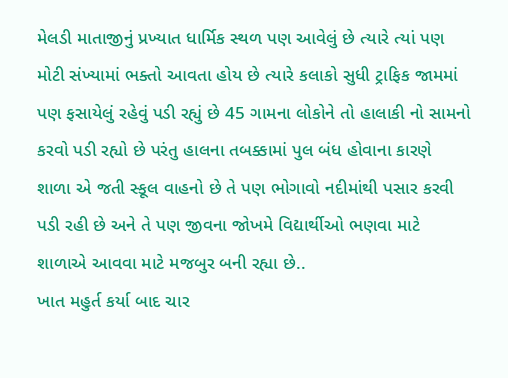મેલડી માતાજીનું પ્રખ્યાત ધાર્મિક સ્થળ પણ આવેલું છે ત્યારે ત્યાં પણ મોટી સંખ્યામાં ભક્તો આવતા હોય છે ત્યારે કલાકો સુધી ટ્રાફિક જામમાં પણ ફસાયેલું રહેવું પડી રહ્યું છે 45 ગામના લોકોને તો હાલાકી નો સામનો કરવો પડી રહ્યો છે પરંતુ હાલના તબક્કામાં પુલ બંધ હોવાના કારણે શાળા એ જતી સ્કૂલ વાહનો છે તે પણ ભોગાવો નદીમાંથી પસાર કરવી પડી રહી છે અને તે પણ જીવના જોખમે વિદ્યાર્થીઓ ભણવા માટે શાળાએ આવવા માટે મજબુર બની રહ્યા છે..
ખાત મહુર્ત કર્યા બાદ ચાર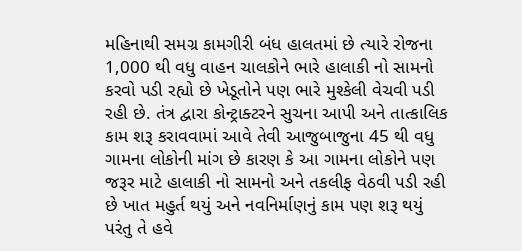મહિનાથી સમગ્ર કામગીરી બંધ હાલતમાં છે ત્યારે રોજના 1,000 થી વધુ વાહન ચાલકોને ભારે હાલાકી નો સામનો કરવો પડી રહ્યો છે ખેડૂતોને પણ ભારે મુશ્કેલી વેચવી પડી રહી છે. તંત્ર દ્વારા કોન્ટ્રાક્ટરને સુચના આપી અને તાત્કાલિક કામ શરૂ કરાવવામાં આવે તેવી આજુબાજુના 45 થી વધુ ગામના લોકોની માંગ છે કારણ કે આ ગામના લોકોને પણ જરૂર માટે હાલાકી નો સામનો અને તકલીફ વેઠવી પડી રહી છે ખાત મહુર્ત થયું અને નવનિર્માણનું કામ પણ શરૂ થયું પરંતુ તે હવે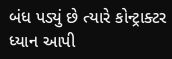બંધ પડ્યું છે ત્યારે કોન્ટ્રાક્ટર ધ્યાન આપી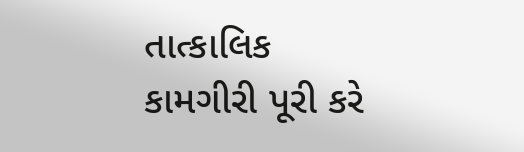તાત્કાલિક કામગીરી પૂરી કરે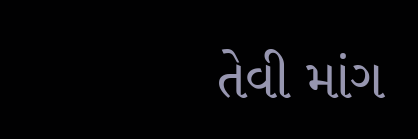તેવી માંગ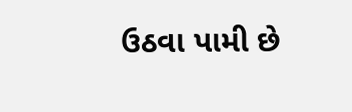ઉઠવા પામી છે